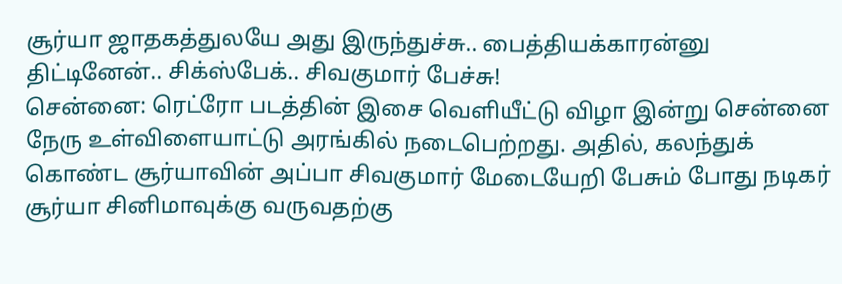சூர்யா ஜாதகத்துலயே அது இருந்துச்சு.. பைத்தியக்காரன்னு திட்டினேன்.. சிக்ஸ்பேக்.. சிவகுமார் பேச்சு!
சென்னை: ரெட்ரோ படத்தின் இசை வெளியீட்டு விழா இன்று சென்னை நேரு உள்விளையாட்டு அரங்கில் நடைபெற்றது. அதில், கலந்துக் கொண்ட சூர்யாவின் அப்பா சிவகுமார் மேடையேறி பேசும் போது நடிகர் சூர்யா சினிமாவுக்கு வருவதற்கு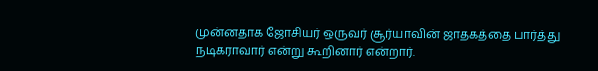முன்னதாக ஜோசியர் ஒருவர் சூர்யாவின் ஜாதகத்தை பார்த்து நடிகராவார் என்று கூறினார் என்றார்.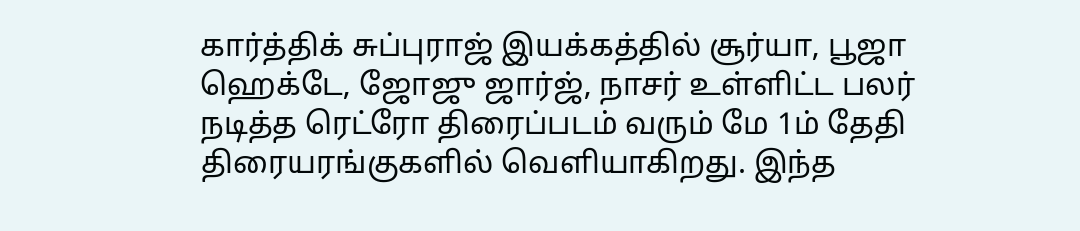கார்த்திக் சுப்புராஜ் இயக்கத்தில் சூர்யா, பூஜா ஹெக்டே, ஜோஜு ஜார்ஜ், நாசர் உள்ளிட்ட பலர் நடித்த ரெட்ரோ திரைப்படம் வரும் மே 1ம் தேதி திரையரங்குகளில் வெளியாகிறது. இந்த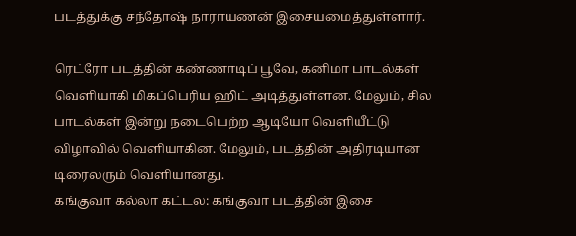படத்துக்கு சந்தோஷ் நாராயணன் இசையமைத்துள்ளார்.

ரெட்ரோ படத்தின் கண்ணாடிப் பூவே, கனிமா பாடல்கள் வெளியாகி மிகப்பெரிய ஹிட் அடித்துள்ளன. மேலும், சில பாடல்கள் இன்று நடைபெற்ற ஆடியோ வெளியீட்டு விழாவில் வெளியாகின. மேலும், படத்தின் அதிரடியான டிரைலரும் வெளியானது.
கங்குவா கல்லா கட்டல: கங்குவா படத்தின் இசை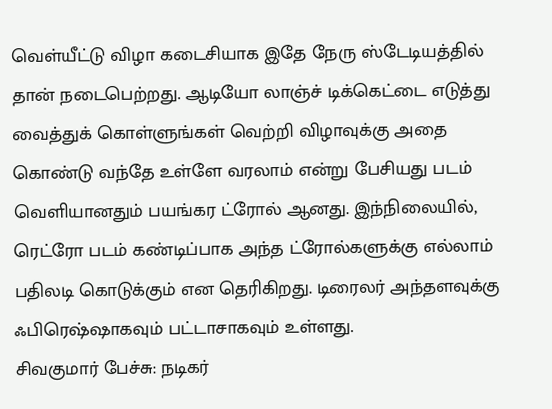வெள்யீட்டு விழா கடைசியாக இதே நேரு ஸ்டேடியத்தில் தான் நடைபெற்றது. ஆடியோ லாஞ்ச் டிக்கெட்டை எடுத்து வைத்துக் கொள்ளுங்கள் வெற்றி விழாவுக்கு அதை கொண்டு வந்தே உள்ளே வரலாம் என்று பேசியது படம் வெளியானதும் பயங்கர ட்ரோல் ஆனது. இந்நிலையில், ரெட்ரோ படம் கண்டிப்பாக அந்த ட்ரோல்களுக்கு எல்லாம் பதிலடி கொடுக்கும் என தெரிகிறது. டிரைலர் அந்தளவுக்கு ஃபிரெஷ்ஷாகவும் பட்டாசாகவும் உள்ளது.
சிவகுமார் பேச்சு: நடிகர்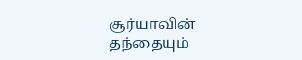சூர்யாவின் தந்தையும்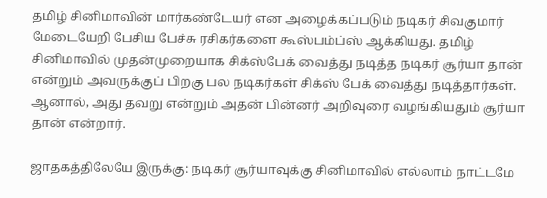தமிழ் சினிமாவின் மார்கண்டேயர் என அழைக்கப்படும் நடிகர் சிவகுமார் மேடையேறி பேசிய பேச்சு ரசிகர்களை கூஸ்பம்ப்ஸ் ஆக்கியது. தமிழ் சினிமாவில் முதன்முறையாக சிக்ஸ்பேக் வைத்து நடித்த நடிகர் சூர்யா தான் என்றும் அவருக்குப் பிறகு பல நடிகர்கள் சிக்ஸ் பேக் வைத்து நடித்தார்கள். ஆனால், அது தவறு என்றும் அதன் பின்னர் அறிவுரை வழங்கியதும் சூர்யா தான் என்றார்.

ஜாதகத்திலேயே இருக்கு: நடிகர் சூர்யாவுக்கு சினிமாவில் எல்லாம் நாட்டமே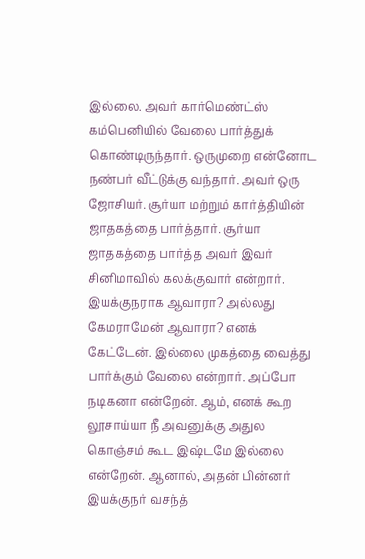இல்லை. அவர் கார்மெண்ட்ஸ் கம்பெனியில் வேலை பார்த்துக் கொண்டிருந்தார். ஒருமுறை என்னோட நண்பர் வீட்டுக்கு வந்தார். அவர் ஒரு ஜோசியர். சூர்யா மற்றும் கார்த்தியின் ஜாதகத்தை பார்த்தார். சூர்யா ஜாதகத்தை பார்த்த அவர் இவர் சினிமாவில் கலக்குவார் என்றார். இயக்குநராக ஆவாரா? அல்லது கேமராமேன் ஆவாரா? எனக் கேட்டேன். இல்லை முகத்தை வைத்து பார்க்கும் வேலை என்றார். அப்போ நடிகனா என்றேன். ஆம், எனக் கூற லூசாய்யா நீ அவனுக்கு அதுல கொஞ்சம் கூட இஷ்டமே இல்லை என்றேன். ஆனால், அதன் பின்னர் இயக்குநர் வசந்த்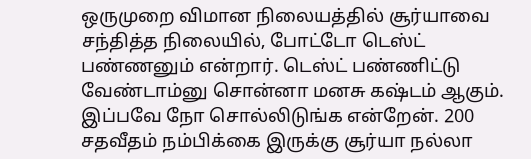ஒருமுறை விமான நிலையத்தில் சூர்யாவை சந்தித்த நிலையில், போட்டோ டெஸ்ட் பண்ணனும் என்றார். டெஸ்ட் பண்ணிட்டு வேண்டாம்னு சொன்னா மனசு கஷ்டம் ஆகும். இப்பவே நோ சொல்லிடுங்க என்றேன். 200 சதவீதம் நம்பிக்கை இருக்கு சூர்யா நல்லா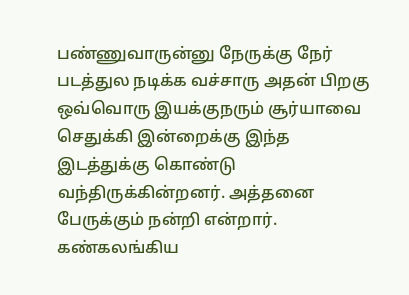பண்ணுவாருன்னு நேருக்கு நேர் படத்துல நடிக்க வச்சாரு அதன் பிறகு ஒவ்வொரு இயக்குநரும் சூர்யாவை செதுக்கி இன்றைக்கு இந்த இடத்துக்கு கொண்டு வந்திருக்கின்றனர். அத்தனை பேருக்கும் நன்றி என்றார்.
கண்கலங்கிய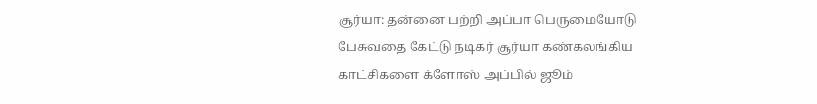சூர்யா: தன்னை பற்றி அப்பா பெருமையோடு பேசுவதை கேட்டு நடிகர் சூர்யா கண்கலங்கிய காட்சிகளை க்ளோஸ் அப்பில் ஜூம்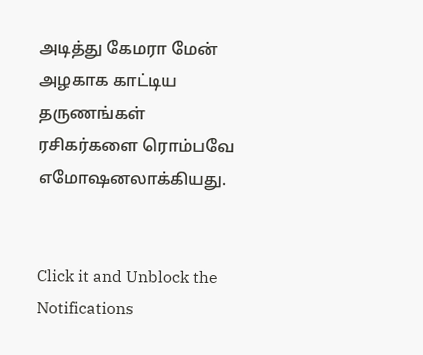அடித்து கேமரா மேன் அழகாக காட்டிய தருணங்கள் ரசிகர்களை ரொம்பவே எமோஷனலாக்கியது.


Click it and Unblock the Notifications